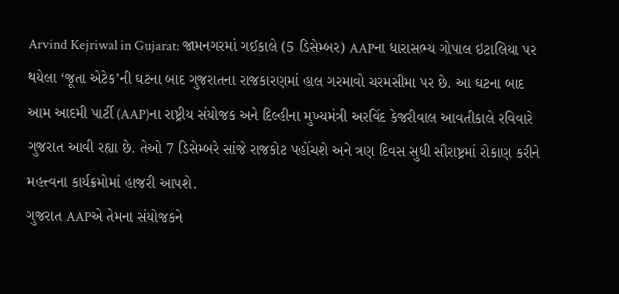Arvind Kejriwal in Gujarat: જામનગરમાં ગઈકાલે (5 ડિસેમ્બર) AAPના ધારાસભ્ય ગોપાલ ઇટાલિયા પર થયેલા ‘જૂતા એટેક’ની ઘટના બાદ ગુજરાતના રાજકારણમાં હાલ ગરમાવો ચરમસીમા પર છે. આ ઘટના બાદ આમ આદમી પાર્ટી (AAP)ના રાષ્ટ્રીય સંયોજક અને દિલ્હીના મુખ્યમંત્રી અરવિંદ કેજરીવાલ આવતીકાલે રવિવારે ગુજરાત આવી રહ્યા છે. તેઓ 7 ડિસેમ્બરે સાંજે રાજકોટ પહોંચશે અને ત્રણ દિવસ સુધી સૌરાષ્ટ્રમાં રોકાણ કરીને મહત્ત્વના કાર્યક્રમોમાં હાજરી આપશે.
ગુજરાત AAPએ તેમના સંયોજકને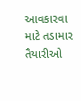આવકારવા માટે તડામાર તૈયારીઓ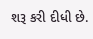શરૂ કરી દીધી છે.